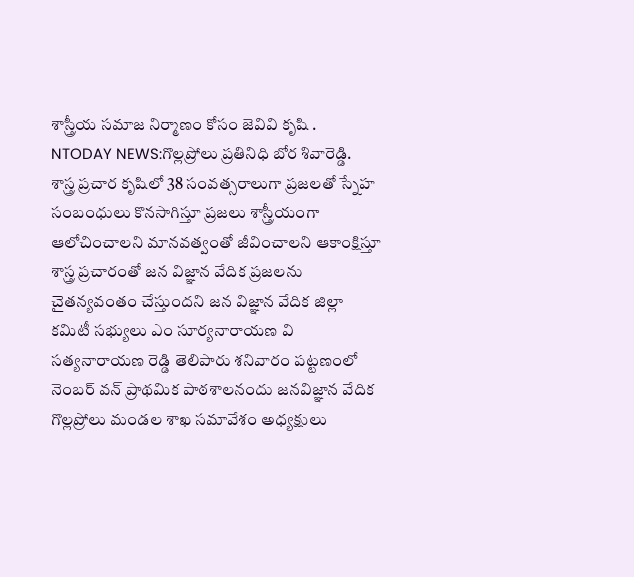శాస్త్రీయ సమాజ నిర్మాణం కోసం జెవివి కృషి .
NTODAY NEWS:గొల్లప్రోలు ప్రతినిధి బోర శివారెడ్డి.
శాస్త్ర ప్రచార కృషిలో 38 సంవత్సరాలుగా ప్రజలతో స్నేహ సంబంధులు కొనసాగిస్తూ ప్రజలు శాస్త్రీయంగా ఆలోచించాలని మానవత్వంతో జీవించాలని ఆకాంక్షిస్తూ శాస్త్ర ప్రచారంతో జన విజ్ఞాన వేదిక ప్రజలను చైతన్యవంతం చేస్తుందని జన విజ్ఞాన వేదిక జిల్లా కమిటీ సభ్యులు ఎం సూర్యనారాయణ వి సత్యనారాయణ రెడ్డి తెలిపారు శనివారం పట్టణంలో నెంబర్ వన్ ప్రాథమిక పాఠశాలనందు జనవిజ్ఞాన వేదిక గొల్లప్రోలు మండల శాఖ సమావేశం అధ్యక్షులు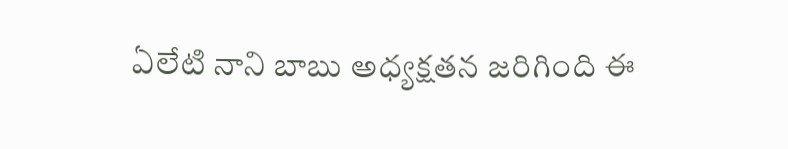ఏలేటి నాని బాబు అధ్యక్షతన జరిగింది ఈ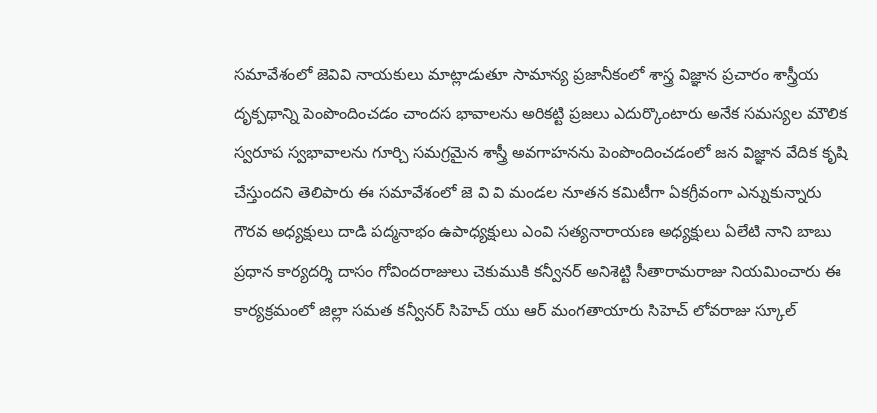సమావేశంలో జెవివి నాయకులు మాట్లాడుతూ సామాన్య ప్రజానీకంలో శాస్త్ర విజ్ఞాన ప్రచారం శాస్త్రీయ దృక్పథాన్ని పెంపొందించడం చాందస భావాలను అరికట్టి ప్రజలు ఎదుర్కొంటారు అనేక సమస్యల మౌలిక స్వరూప స్వభావాలను గూర్చి సమగ్రమైన శాస్త్రీ అవగాహనను పెంపొందించడంలో జన విజ్ఞాన వేదిక కృషి చేస్తుందని తెలిపారు ఈ సమావేశంలో జె వి వి మండల నూతన కమిటీగా ఏకగ్రీవంగా ఎన్నుకున్నారు గౌరవ అధ్యక్షులు దాడి పద్మనాభం ఉపాధ్యక్షులు ఎంవి సత్యనారాయణ అధ్యక్షులు ఏలేటి నాని బాబు ప్రధాన కార్యదర్శి దాసం గోవిందరాజులు చెకుముకి కన్వీనర్ అనిశెట్టి సీతారామరాజు నియమించారు ఈ కార్యక్రమంలో జిల్లా సమత కన్వీనర్ సిహెచ్ యు ఆర్ మంగతాయారు సిహెచ్ లోవరాజు స్కూల్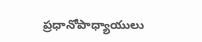ప్రధానోపాధ్యాయులు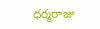ధర్మరాజు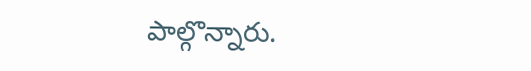పాల్గొన్నారు.